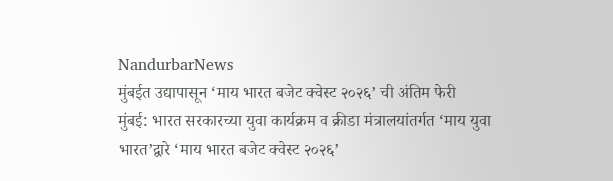NandurbarNews
मुंबईत उद्यापासून ‘माय भारत बजेट क्वेस्ट २०२६’ ची अंतिम फेरी
मुंबई: भारत सरकारच्या युवा कार्यक्रम व क्रीडा मंत्रालयांतर्गत ‘माय युवा भारत’द्वारे ‘माय भारत बजेट क्वेस्ट २०२६’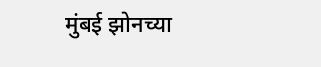मुंबई झोनच्या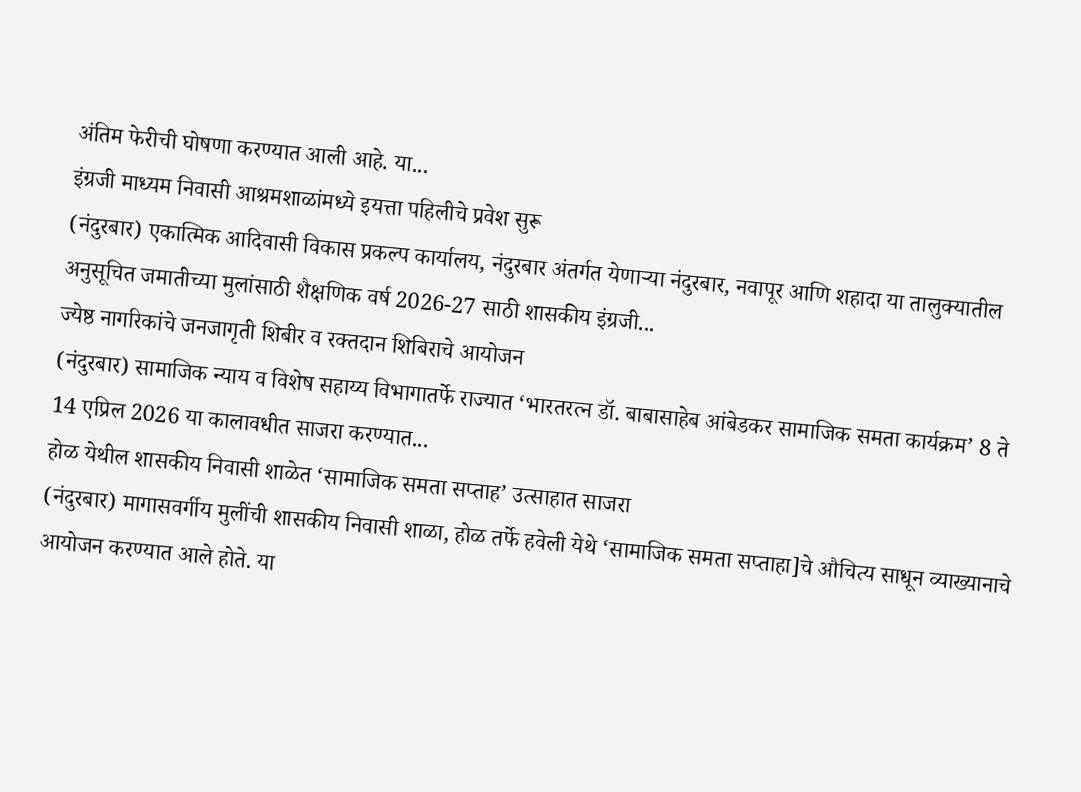अंतिम फेरीची घोषणा करण्यात आली आहे. या...
इंग्रजी माध्यम निवासी आश्रमशाळांमध्ये इयत्ता पहिलीचे प्रवेश सुरू
(नंदुरबार) एकात्मिक आदिवासी विकास प्रकल्प कार्यालय, नंदुरबार अंतर्गत येणाऱ्या नंदुरबार, नवापूर आणि शहादा या तालुक्यातील अनुसूचित जमातीच्या मुलांसाठी शैक्षणिक वर्ष 2026-27 साठी शासकीय इंग्रजी...
ज्येष्ठ नागरिकांचे जनजागृती शिबीर व रक्तदान शिबिराचे आयोजन
(नंदुरबार) सामाजिक न्याय व विशेष सहाय्य विभागातर्फे राज्यात ‘भारतरत्न डॉ. बाबासाहेब आंबेडकर सामाजिक समता कार्यक्रम’ 8 ते 14 एप्रिल 2026 या कालावधीत साजरा करण्यात...
होळ येथील शासकीय निवासी शाळेत ‘सामाजिक समता सप्ताह’ उत्साहात साजरा
(नंदुरबार) मागासवर्गीय मुलींची शासकीय निवासी शाळा, होळ तर्फे हवेली येथे ‘सामाजिक समता सप्ताहा]चे औचित्य साधून व्याख्यानाचे आयोजन करण्यात आले होते. या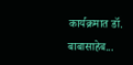कार्यक्रमात डॉ. बाबासाहेब...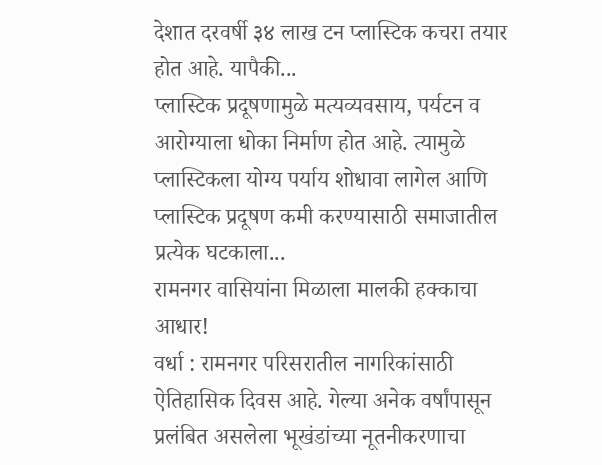देशात दरवर्षी ३४ लाख टन प्लास्टिक कचरा तयार होत आहे. यापैकी...
प्लास्टिक प्रदूषणामुळे मत्यव्यवसाय, पर्यटन व आरोग्याला धोका निर्माण होत आहे. त्यामुळे प्लास्टिकला योग्य पर्याय शोधावा लागेल आणि प्लास्टिक प्रदूषण कमी करण्यासाठी समाजातील प्रत्येक घटकाला...
रामनगर वासियांना मिळाला मालकी हक्काचा आधार!
वर्धा : रामनगर परिसरातील नागरिकांसाठी ऐतिहासिक दिवस आहे. गेल्या अनेक वर्षांपासून प्रलंबित असलेला भूखंडांच्या नूतनीकरणाचा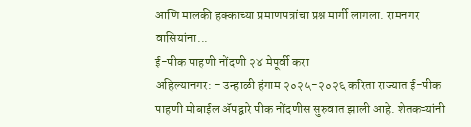आणि मालकी हक्काच्या प्रमाणपत्रांचा प्रश्न मार्गी लागला. रामनगर वासियांना...
ई-पीक पाहणी नोंदणी २४ मेपूर्वी करा
अहिल्यानगर: - उन्हाळी हंगाम २०२५-२०२६ करिता राज्यात ई-पीक पाहणी मोबाईल ॲपद्वारे पीक नोंदणीस सुरुवात झाली आहे. शेतकऱ्यांनी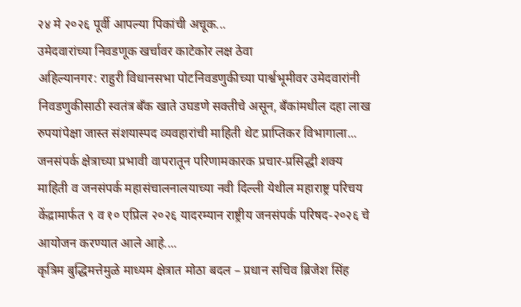२४ मे २०२६ पूर्वी आपल्या पिकांची अचूक...
उमेदवारांच्या निवडणूक खर्चावर काटेकोर लक्ष ठेवा
अहिल्यानगर: राहुरी विधानसभा पोटनिवडणुकीच्या पार्श्वभूमीवर उमेदवारांनी निवडणुकीसाठी स्वतंत्र बँक खाते उघडणे सक्तीचे असून, बँकांमधील दहा लाख रुपयांपेक्षा जास्त संशयास्पद व्यवहारांची माहिती थेट प्राप्तिकर विभागाला...
जनसंपर्क क्षेत्राच्या प्रभावी वापरातून परिणामकारक प्रचार-प्रसिद्धी शक्य
माहिती व जनसंपर्क महासंचालनालयाच्या नवी दिल्ली येथील महाराष्ट्र परिचय केंद्रामार्फत ९ व १० एप्रिल २०२६ यादरम्यान राष्ट्रीय जनसंपर्क परिषद-२०२६ चे आयोजन करण्यात आले आहे....
कृत्रिम बुद्धिमत्तेमुळे माध्यम क्षेत्रात मोठा बदल – प्रधान सचिव ब्रिजेश सिंह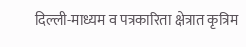दिल्ली-माध्यम व पत्रकारिता क्षेत्रात कृत्रिम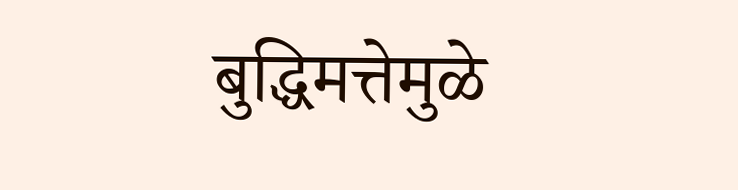बुद्धिमत्तेमुळे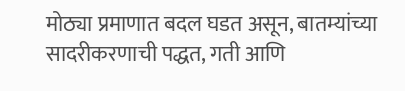मोठ्या प्रमाणात बदल घडत असून, बातम्यांच्या सादरीकरणाची पद्धत, गती आणि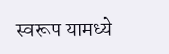स्वरूप यामध्ये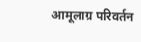आमूलाग्र परिवर्तन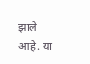झाले आहे. या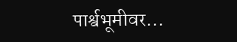पार्श्वभूमीवर...